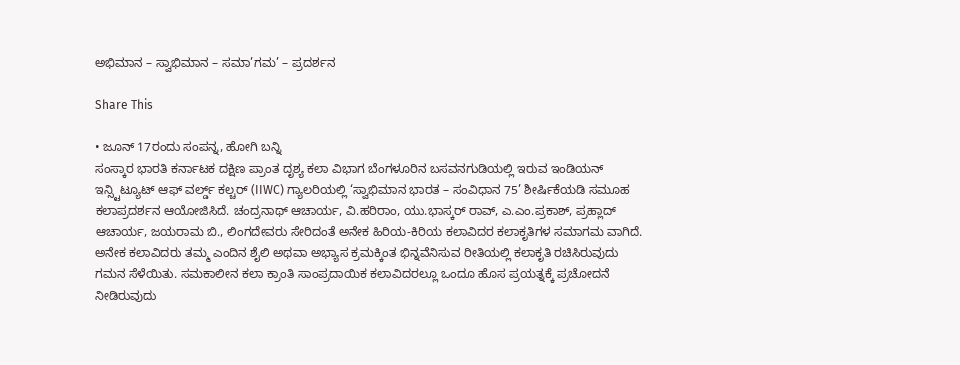ಅಭಿಮಾನ – ಸ್ವಾಭಿಮಾನ – ಸಮಾ’ಗಮ’ – ಪ್ರದರ್ಶನ

Share This

• ಜೂನ್ 17ರಂದು ಸಂಪನ್ನ, ಹೋಗಿ ಬನ್ನಿ
ಸಂಸ್ಕಾರ ಭಾರತಿ ಕರ್ನಾಟಕ ದಕ್ಷಿಣ ಪ್ರಾಂತ ದೃಶ್ಯ ಕಲಾ ವಿಭಾಗ ಬೆಂಗಳೂರಿನ ಬಸವನಗುಡಿಯಲ್ಲಿ ಇರುವ ಇಂಡಿಯನ್ ಇನ್ಸ್ಟಿಟ್ಯೂಟ್ ಆಫ್ ವರ್ಲ್ಡ್‌ ಕಲ್ಚರ್ (IIWC) ಗ್ಯಾಲರಿಯಲ್ಲಿ ‘ಸ್ವಾಭಿಮಾನ ಭಾರತ – ಸಂವಿಧಾನ 75’ ಶೀರ್ಷಿಕೆಯಡಿ ಸಮೂಹ ಕಲಾಪ್ರದರ್ಶನ ಆಯೋಜಿಸಿದೆ. ಚಂದ್ರನಾಥ್ ಆಚಾರ್ಯ, ವಿ.ಹರಿರಾಂ, ಯು.ಭಾಸ್ಕರ್ ರಾವ್, ಎ.ಎಂ.ಪ್ರಕಾಶ್, ಪ್ರಹ್ಲಾದ್ ಆಚಾರ್ಯ, ಜಯರಾಮ ಬಿ., ಲಿಂಗದೇವರು ಸೇರಿದಂತೆ ಅನೇಕ ಹಿರಿಯ-ಕಿರಿಯ ಕಲಾವಿದರ ಕಲಾಕೃತಿಗಳ ಸಮಾಗಮ ವಾಗಿದೆ.
ಅನೇಕ ಕಲಾವಿದರು ತಮ್ಮ ಎಂದಿನ ಶೈಲಿ ಅಥವಾ ಅಭ್ಯಾಸ ಕ್ರಮಕ್ಕಿಂತ ಭಿನ್ನವೆನಿಸುವ ರೀತಿಯಲ್ಲಿ ಕಲಾಕೃತಿ ರಚಿಸಿರುವುದು ಗಮನ ಸೆಳೆಯಿತು. ಸಮಕಾಲೀನ ಕಲಾ ಕ್ರಾಂತಿ ಸಾಂಪ್ರದಾಯಿಕ ಕಲಾವಿದರಲ್ಲೂ ಒಂದೂ ಹೊಸ ಪ್ರಯತ್ನಕ್ಕೆ ಪ್ರಚೋದನೆ ನೀಡಿರುವುದು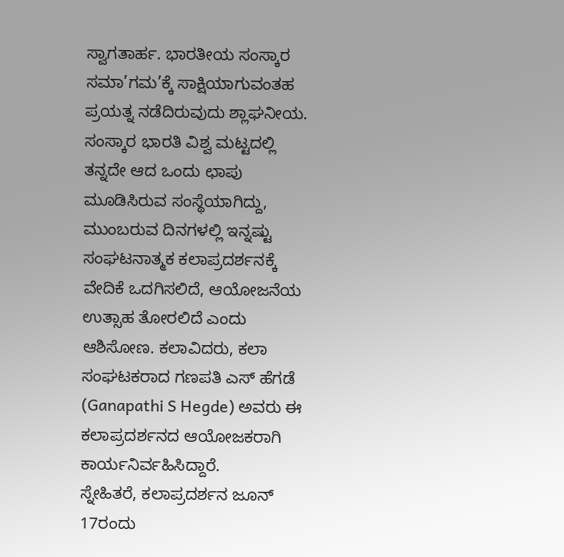ಸ್ವಾಗತಾರ್ಹ. ಭಾರತೀಯ ಸಂಸ್ಕಾರ ಸಮಾ’ಗಮ’ಕ್ಕೆ ಸಾಕ್ಷಿಯಾಗುವಂತಹ ಪ್ರಯತ್ನ ನಡೆದಿರುವುದು ಶ್ಲಾಘನೀಯ.
ಸಂಸ್ಕಾರ ಭಾರತಿ ವಿಶ್ವ ಮಟ್ಟದಲ್ಲಿ ತನ್ನದೇ ಆದ ಒಂದು ಛಾಪು ಮೂಡಿಸಿರುವ ಸಂಸ್ಥೆಯಾಗಿದ್ದು, ಮುಂಬರುವ ದಿನಗಳಲ್ಲಿ ಇನ್ನಷ್ಟು ಸಂಘಟನಾತ್ಮಕ ಕಲಾಪ್ರದರ್ಶನಕ್ಕೆ ವೇದಿಕೆ ಒದಗಿಸಲಿದೆ, ಆಯೋಜನೆಯ ಉತ್ಸಾಹ ತೋರಲಿದೆ ಎಂದು ಆಶಿಸೋಣ. ಕಲಾವಿದರು, ಕಲಾ ಸಂಘಟಕರಾದ ಗಣಪತಿ ಎಸ್ ಹೆಗಡೆ (Ganapathi S Hegde) ಅವರು ಈ ಕಲಾಪ್ರದರ್ಶನದ ಆಯೋಜಕರಾಗಿ ಕಾರ್ಯನಿರ್ವಹಿಸಿದ್ದಾರೆ.
ಸ್ನೇಹಿತರೆ, ಕಲಾಪ್ರದರ್ಶನ ಜೂನ್ 17ರಂದು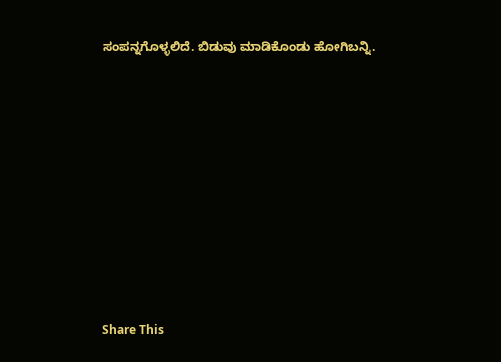ಸಂಪನ್ನಗೊಳ್ಳಲಿದೆ. ಬಿಡುವು ಮಾಡಿಕೊಂಡು ಹೋಗಿಬನ್ನಿ.












Share This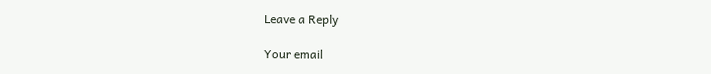Leave a Reply

Your email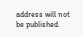address will not be published.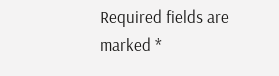Required fields are marked *